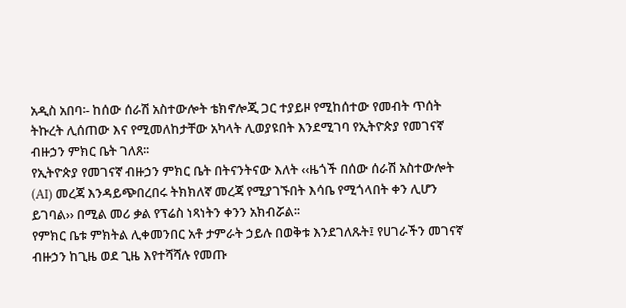አዲስ አበባ፡- ከሰው ሰራሽ አስተውሎት ቴክኖሎጂ ጋር ተያይዞ የሚከሰተው የመብት ጥሰት ትኩረት ሊሰጠው እና የሚመለከታቸው አካላት ሊወያዩበት እንደሚገባ የኢትዮጵያ የመገናኛ ብዙኃን ምክር ቤት ገለጸ፡፡
የኢትዮጵያ የመገናኛ ብዙኃን ምክር ቤት በትናንትናው እለት ‹‹ዜጎች በሰው ሰራሽ አስተውሎት (AI) መረጃ እንዳይጭበረበሩ ትክክለኛ መረጃ የሚያገኙበት እሳቤ የሚጎላበት ቀን ሊሆን ይገባል›› በሚል መሪ ቃል የፕሬስ ነጻነትን ቀንን አክብሯል፡፡
የምክር ቤቱ ምክትል ሊቀመንበር አቶ ታምራት ኃይሉ በወቅቱ እንደገለጹት፤ የሀገራችን መገናኛ ብዙኃን ከጊዜ ወደ ጊዜ እየተሻሻሉ የመጡ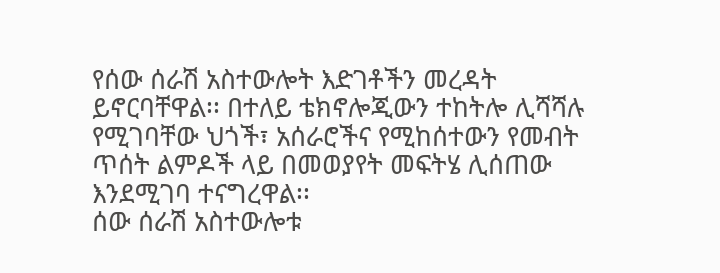የሰው ሰራሽ አስተውሎት እድገቶችን መረዳት ይኖርባቸዋል፡፡ በተለይ ቴክኖሎጂውን ተከትሎ ሊሻሻሉ የሚገባቸው ህጎች፣ አሰራሮችና የሚከሰተውን የመብት ጥሰት ልምዶች ላይ በመወያየት መፍትሄ ሊሰጠው እንደሚገባ ተናግረዋል፡፡
ሰው ሰራሽ አስተውሎቱ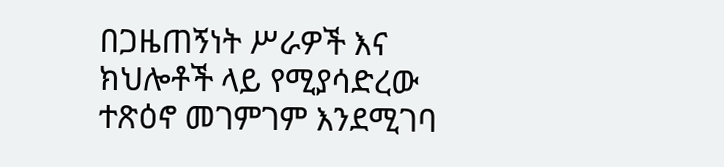በጋዜጠኝነት ሥራዎች እና ክህሎቶች ላይ የሚያሳድረው ተጽዕኖ መገምገም እንደሚገባ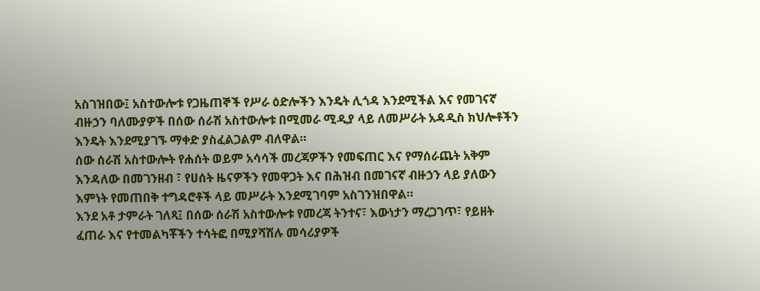አስገዝበው፤ አስተውሎቱ የጋዜጠኞች የሥራ ዕድሎችን እንዴት ሊጎዳ እንደሚችል እና የመገናኛ ብዙኃን ባለሙያዎች በሰው ሰራሽ አስተውሎቱ በሚመራ ሚዲያ ላይ ለመሥራት አዳዲስ ክህሎቶችን እንዴት እንደሚያገኙ ማቀድ ያስፈልጋልም ብለዋል።
ሰው ሰራሽ አስተውሎት የሐሰት ወይም አሳሳች መረጃዎችን የመፍጠር እና የማሰራጨት አቅም እንዳለው በመገንዘብ ፣ የሀሰት ዜናዎችን የመዋጋት እና በሕዝብ በመገናኛ ብዙኃን ላይ ያለውን እምነት የመጠበቅ ተግዳሮቶች ላይ መሥራት እንደሚገባም አስገንዝበዋል።
እንደ አቶ ታምራት ገለጻ፤ በሰው ሰራሽ አስተውሎቱ የመረጃ ትንተና፣ እውነታን ማረጋገጥ፣ የይዘት ፈጠራ እና የተመልካቾችን ተሳትፎ በሚያሻሽሉ መሳሪያዎች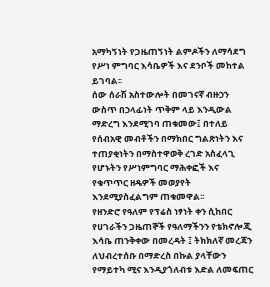አማካኝነት የጋዜጠኝነት ልምዶችን ለማሳደግ የሥነ ምግባር እሳቤዎች እና ደንቦች መከተል ይገባል፡፡
ሰው ሰራሽ አስተውሎት በመገናኛ ብዙኃን ውስጥ በኃላፊነት ጥቅም ላይ እንዲውል ማድረግ እንደሚገባ ጠቁመው፤ በተለይ የሰብአዊ መብቶችን በማክበር ግልጽነትን እና ተጠያቂነትን በማስተዋወቅ ረገድ አስፈላጊ የሆኑትን የሥነምግባር ማሕቀፎች እና የቁጥጥር ዘዴዎች መወያየት እንደሚያስፈልግም ጠቁመዋል፡፡
የዘንድሮ የዓለም የፕሬስ ነፃነት ቀን ሲከበር የሀገራችን ጋዜጠኞች የዓለማችንን የቴክኖሎጂ እሳቤ ጠንቅቀው በመረዳት ፤ ትክክለኛ መረጃን ለህብረተሰቡ በማድረስ በኩል ያላቸውን የማይተካ ሚና እንዲያጎለብቱ እድል ለመፍጠር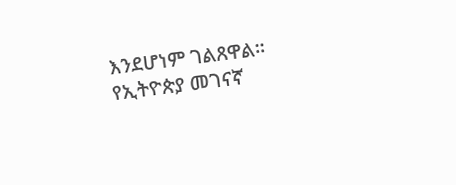እንደሆነም ገልጸዋል፡፡
የኢትዮጵያ መገናኛ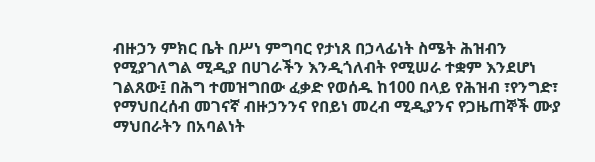ብዙኃን ምክር ቤት በሥነ ምግባር የታነጸ በኃላፊነት ስሜት ሕዝብን የሚያገለግል ሚዲያ በሀገራችን እንዲጎለብት የሚሠራ ተቋም እንደሆነ ገልጸው፤ በሕግ ተመዝግበው ፈቃድ የወሰዱ ከ100 በላይ የሕዝብ ፣የንግድ፣ የማህበረሰብ መገናኛ ብዙኃንንና የበይነ መረብ ሚዲያንና የጋዜጠኞች ሙያ ማህበራትን በአባልነት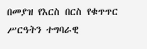በመያዝ የእርስ በርስ የቁጥጥር ሥርዓትን ተግባራዊ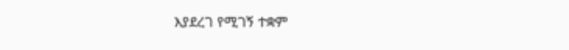እያደረገ የሚገኝ ተቋም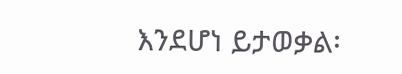እንደሆነ ይታወቃል፡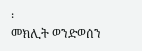፡
መክሊት ወንድወሰን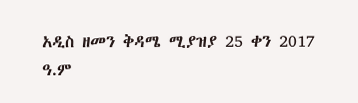አዲስ ዘመን ቅዳሜ ሚያዝያ 25 ቀን 2017 ዓ.ም